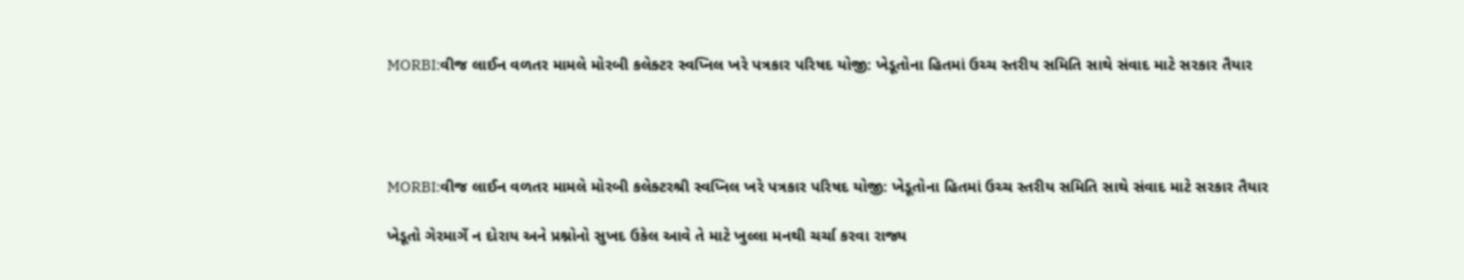MORBI:વીજ લાઈન વળતર મામલે મોરબી કલેક્ટર સ્વપ્નિલ ખરે પત્રકાર પરિષદ યોજી: ખેડૂતોના હિતમાં ઉચ્ચ સ્તરીય સમિતિ સાથે સંવાદ માટે સરકાર તૈયાર




MORBI:વીજ લાઈન વળતર મામલે મોરબી કલેક્ટરશ્રી સ્વપ્નિલ ખરે પત્રકાર પરિષદ યોજી: ખેડૂતોના હિતમાં ઉચ્ચ સ્તરીય સમિતિ સાથે સંવાદ માટે સરકાર તૈયાર

ખેડૂતો ગેરમાર્ગે ન દોરાય અને પ્રશ્નોનો સુખદ ઉકેલ આવે તે માટે ખુલ્લા મનથી ચર્ચા કરવા રાજ્ય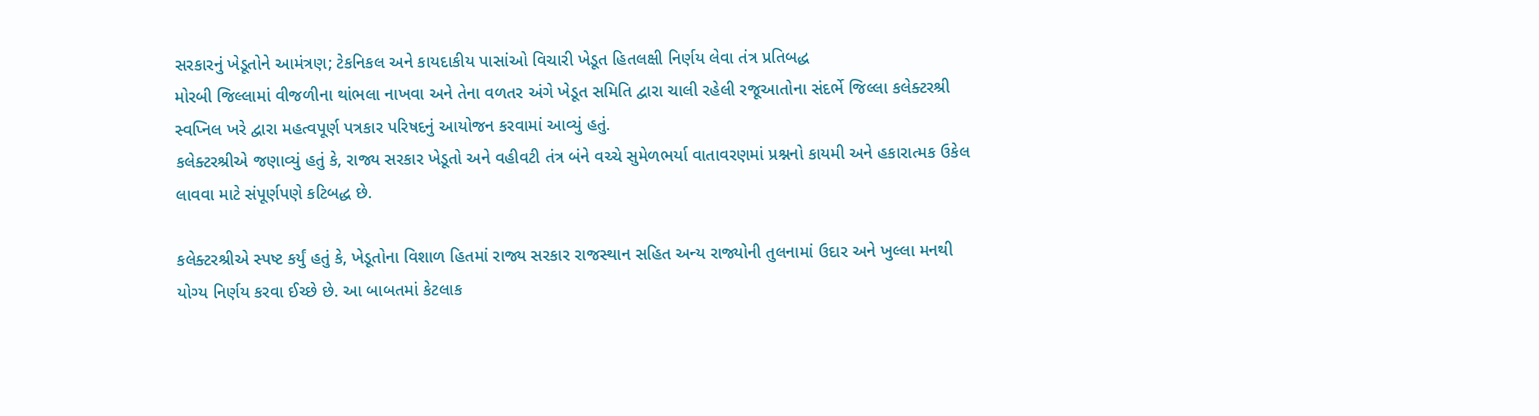સરકારનું ખેડૂતોને આમંત્રણ; ટેકનિકલ અને કાયદાકીય પાસાંઓ વિચારી ખેડૂત હિતલક્ષી નિર્ણય લેવા તંત્ર પ્રતિબદ્ધ
મોરબી જિલ્લામાં વીજળીના થાંભલા નાખવા અને તેના વળતર અંગે ખેડૂત સમિતિ દ્વારા ચાલી રહેલી રજૂઆતોના સંદર્ભે જિલ્લા કલેક્ટરશ્રી સ્વપ્નિલ ખરે દ્વારા મહત્વપૂર્ણ પત્રકાર પરિષદનું આયોજન કરવામાં આવ્યું હતું.
કલેક્ટરશ્રીએ જણાવ્યું હતું કે, રાજ્ય સરકાર ખેડૂતો અને વહીવટી તંત્ર બંને વચ્ચે સુમેળભર્યા વાતાવરણમાં પ્રશ્નનો કાયમી અને હકારાત્મક ઉકેલ લાવવા માટે સંપૂર્ણપણે કટિબદ્ધ છે.

કલેક્ટરશ્રીએ સ્પષ્ટ કર્યું હતું કે, ખેડૂતોના વિશાળ હિતમાં રાજ્ય સરકાર રાજસ્થાન સહિત અન્ય રાજ્યોની તુલનામાં ઉદાર અને ખુલ્લા મનથી યોગ્ય નિર્ણય કરવા ઈચ્છે છે. આ બાબતમાં કેટલાક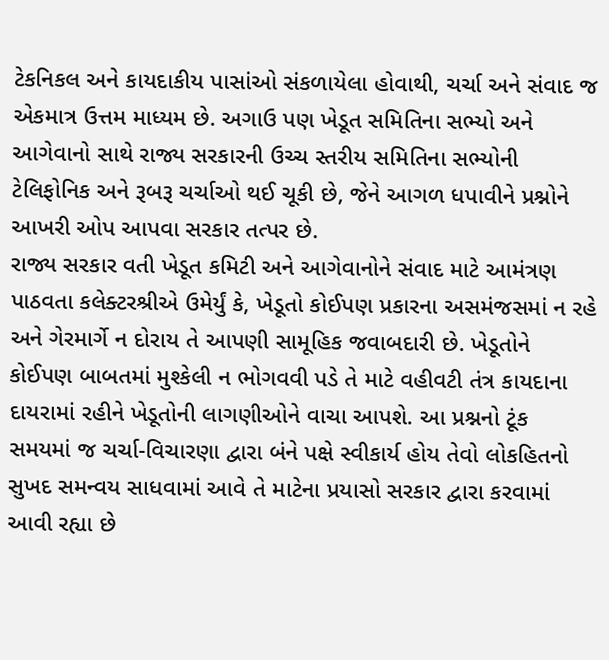ટેકનિકલ અને કાયદાકીય પાસાંઓ સંકળાયેલા હોવાથી, ચર્ચા અને સંવાદ જ એકમાત્ર ઉત્તમ માધ્યમ છે. અગાઉ પણ ખેડૂત સમિતિના સભ્યો અને આગેવાનો સાથે રાજ્ય સરકારની ઉચ્ચ સ્તરીય સમિતિના સભ્યોની ટેલિફોનિક અને રૂબરૂ ચર્ચાઓ થઈ ચૂકી છે, જેને આગળ ધપાવીને પ્રશ્નોને આખરી ઓપ આપવા સરકાર તત્પર છે.
રાજ્ય સરકાર વતી ખેડૂત કમિટી અને આગેવાનોને સંવાદ માટે આમંત્રણ પાઠવતા કલેક્ટરશ્રીએ ઉમેર્યું કે, ખેડૂતો કોઈપણ પ્રકારના અસમંજસમાં ન રહે અને ગેરમાર્ગે ન દોરાય તે આપણી સામૂહિક જવાબદારી છે. ખેડૂતોને કોઈપણ બાબતમાં મુશ્કેલી ન ભોગવવી પડે તે માટે વહીવટી તંત્ર કાયદાના દાયરામાં રહીને ખેડૂતોની લાગણીઓને વાચા આપશે. આ પ્રશ્નનો ટૂંક સમયમાં જ ચર્ચા-વિચારણા દ્વારા બંને પક્ષે સ્વીકાર્ય હોય તેવો લોકહિતનો સુખદ સમન્વય સાધવામાં આવે તે માટેના પ્રયાસો સરકાર દ્વારા કરવામાં આવી રહ્યા છે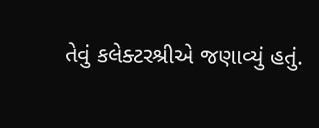તેવું કલેક્ટરશ્રીએ જણાવ્યું હતું.